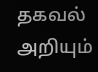தகவல் அறியும்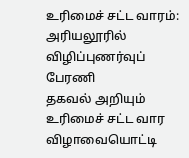உரிமைச் சட்ட வாரம்: அரியலூரில் விழிப்புணர்வுப் பேரணி
தகவல் அறியும் உரிமைச் சட்ட வார விழாவையொட்டி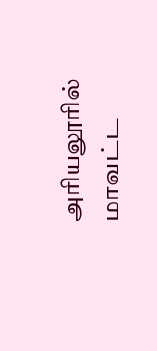அரியலூரில் மாவட்ட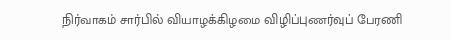நிர்வாகம் சார்பில் வியாழக்கிழமை விழிப்புணர்வுப் பேரணி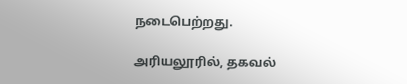நடைபெற்றது.

அரியலூரில், தகவல்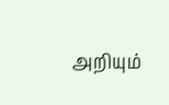அறியும்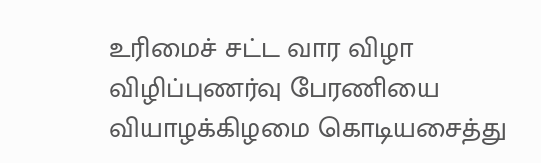உரிமைச் சட்ட வார விழா விழிப்புணர்வு பேரணியை வியாழக்கிழமை கொடியசைத்து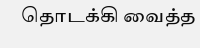தொடக்கி வைத்த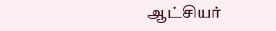ஆட்சியர்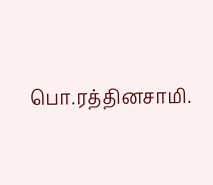பொ.ரத்தினசாமி.